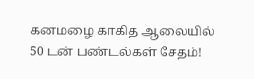கனமழை காகித ஆலையில் 50 டன் பண்டல்கள் சேதம்!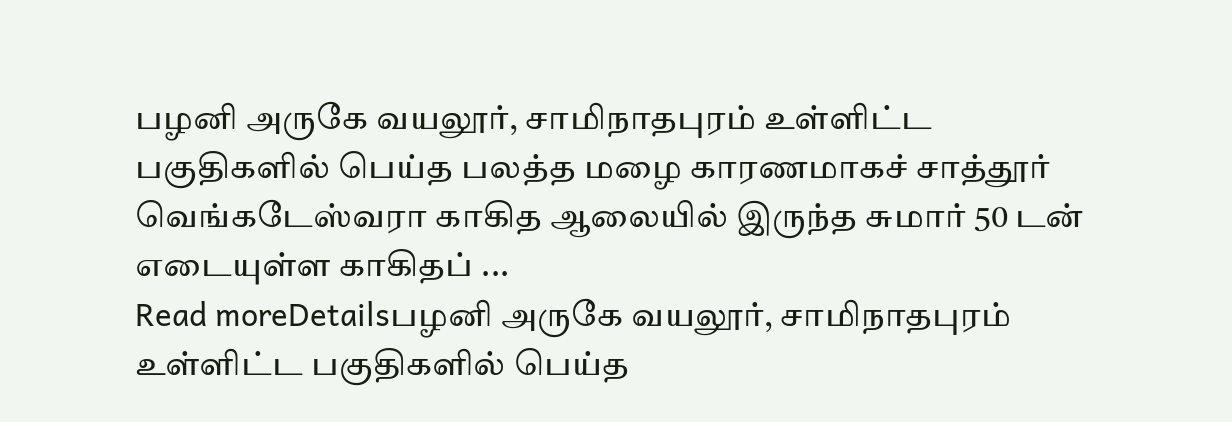பழனி அருகே வயலூர், சாமிநாதபுரம் உள்ளிட்ட பகுதிகளில் பெய்த பலத்த மழை காரணமாகச் சாத்தூர் வெங்கடேஸ்வரா காகித ஆலையில் இருந்த சுமார் 50 டன் எடையுள்ள காகிதப் ...
Read moreDetailsபழனி அருகே வயலூர், சாமிநாதபுரம் உள்ளிட்ட பகுதிகளில் பெய்த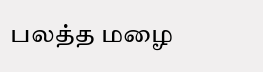பலத்த மழை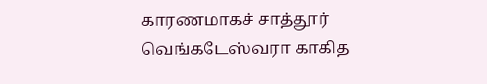காரணமாகச் சாத்தூர் வெங்கடேஸ்வரா காகித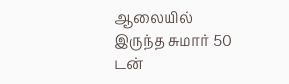ஆலையில் இருந்த சுமார் 50 டன்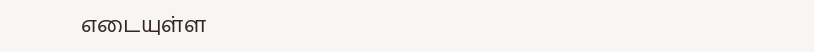எடையுள்ள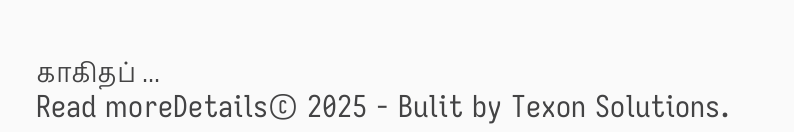காகிதப் ...
Read moreDetails© 2025 - Bulit by Texon Solutions.